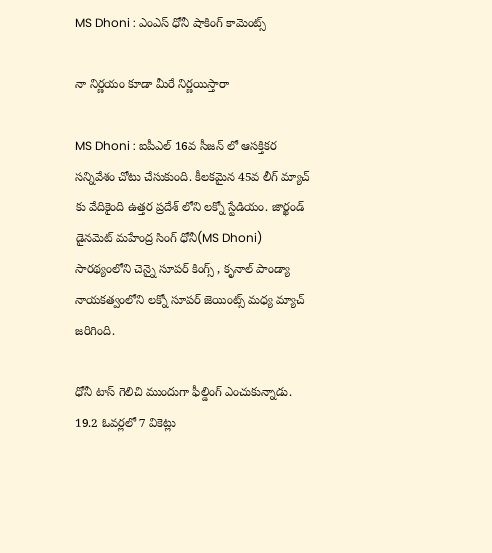MS Dhoni : ఎంఎస్ ధోనీ షాకింగ్ కామెంట్స్

నా నిర్ణ‌యం కూడా మీరే నిర్ణ‌యిస్తారా

MS Dhoni : ఐపీఎల్ 16వ సీజ‌న్ లో ఆస‌క్తిక‌ర స‌న్నివేశం చోటు చేసుకుంది. కీల‌క‌మైన 45వ లీగ్ మ్యాచ్ కు వేదికైంది ఉత్త‌ర ప్ర‌దేశ్ లోని ల‌క్నో స్టేడియం. జార్ఖండ్ డైన‌మెట్ మ‌హేంద్ర సింగ్ ధోనీ(MS Dhoni) సార‌థ్యంలోని చెన్నై సూప‌ర్ కింగ్స్ , కృనాల్ పాండ్యా నాయ‌క‌త్వంలోని ల‌క్నో సూప‌ర్ జెయింట్స్ మ‌ధ్య మ్యాచ్ జ‌రిగింది.

ధోనీ టాస్ గెలిచి ముందుగా ఫీల్డింగ్ ఎంచుకున్నాడు. 19.2 ఓవ‌ర్ల‌లో 7 వికెట్లు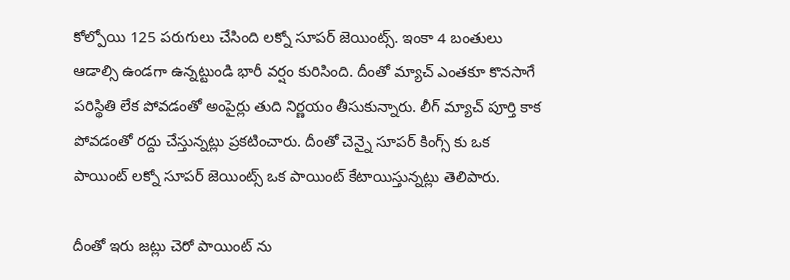కోల్పోయి 125 ప‌రుగులు చేసింది ల‌క్నో సూప‌ర్ జెయింట్స్. ఇంకా 4 బంతులు ఆడాల్సి ఉండ‌గా ఉన్న‌ట్టుండి భారీ వ‌ర్షం కురిసింది. దీంతో మ్యాచ్ ఎంత‌కూ కొన‌సాగే ప‌రిస్థితి లేక పోవ‌డంతో అంపైర్లు తుది నిర్ణ‌యం తీసుకున్నారు. లీగ్ మ్యాచ్ పూర్తి కాక పోవ‌డంతో ర‌ద్దు చేస్తున్న‌ట్లు ప్ర‌క‌టించారు. దీంతో చెన్నై సూపర్ కింగ్స్ కు ఒక పాయింట్ ల‌క్నో సూప‌ర్ జెయింట్స్ ఒక పాయింట్ కేటాయిస్తున్న‌ట్లు తెలిపారు.

దీంతో ఇరు జ‌ట్లు చెరో పాయింట్ ను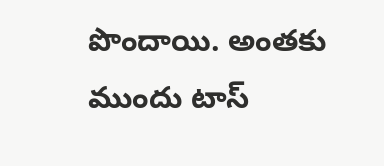పొందాయి. అంత‌కు ముందు టాస్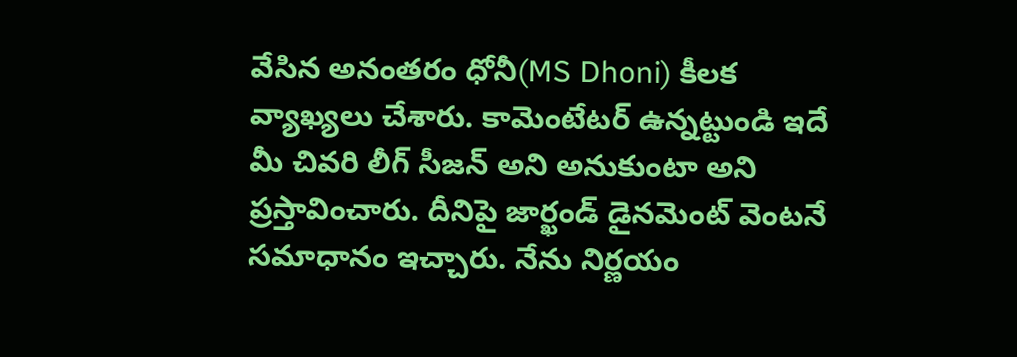వేసిన అనంత‌రం ధోనీ(MS Dhoni) కీల‌క వ్యాఖ్య‌లు చేశారు. కామెంటేట‌ర్ ఉన్న‌ట్టుండి ఇదే మీ చివ‌రి లీగ్ సీజ‌న్ అని అనుకుంటా అని ప్ర‌స్తావించారు. దీనిపై జార్ఖండ్ డైన‌మెంట్ వెంట‌నే స‌మాధానం ఇచ్చారు. నేను నిర్ణ‌యం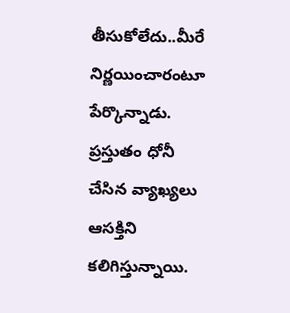తీసుకోలేదు..మీరే నిర్ణ‌యించారంటూ పేర్కొన్నాడు. ప్ర‌స్తుతం ధోనీ చేసిన వ్యాఖ్య‌లు ఆస‌క్తిని క‌లిగిస్తున్నాయి.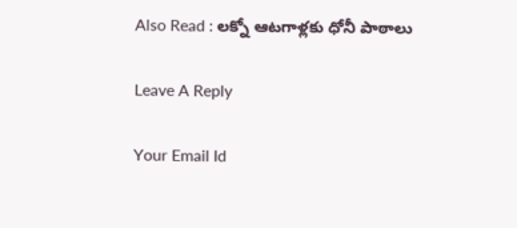Also Read : ల‌క్నో ఆట‌గాళ్ల‌కు ధోనీ పాఠాలు

Leave A Reply

Your Email Id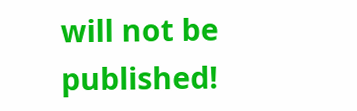will not be published!